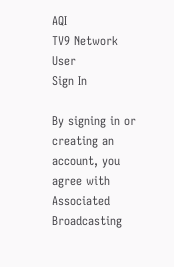AQI
TV9 Network
User
Sign In

By signing in or creating an account, you agree with Associated Broadcasting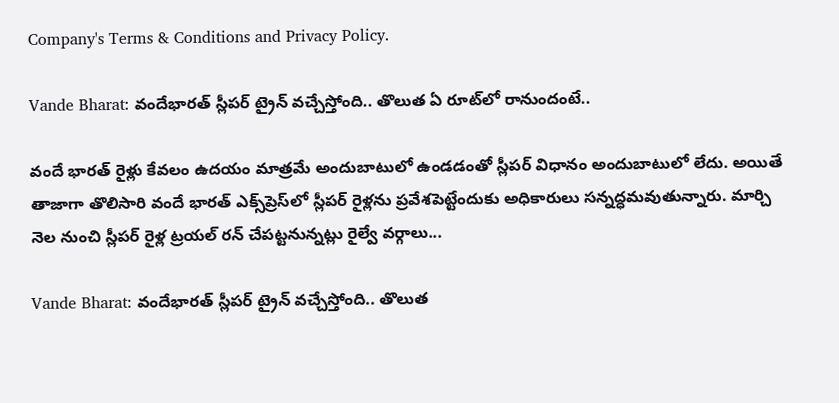Company's Terms & Conditions and Privacy Policy.

Vande Bharat: వందేభారత్‌ స్లీపర్‌ ట్రైన్‌ వచ్చేస్తోంది.. తొలుత ఏ రూట్‌లో రానుందంటే..

వందే భారత్‌ రైళ్లు కేవలం ఉదయం మాత్రమే అందుబాటులో ఉండడంతో స్లీపర్‌ విధానం అందుబాటులో లేదు. అయితే తాజాగా తొలిసారి వందే భారత్‌ ఎక్స్‌ప్రెస్‌లో స్లీపర్‌ రైళ్లను ప్రవేశపెట్టేందుకు అధికారులు సన్నద్ధమవుతున్నారు. మార్చి నెల నుంచి స్లీపర్‌ రైళ్ల ట్రయల్‌ రన్‌ చేపట్టనున్నట్లు రైల్వే వర్గాలు...

Vande Bharat: వందేభారత్‌ స్లీపర్‌ ట్రైన్‌ వచ్చేస్తోంది.. తొలుత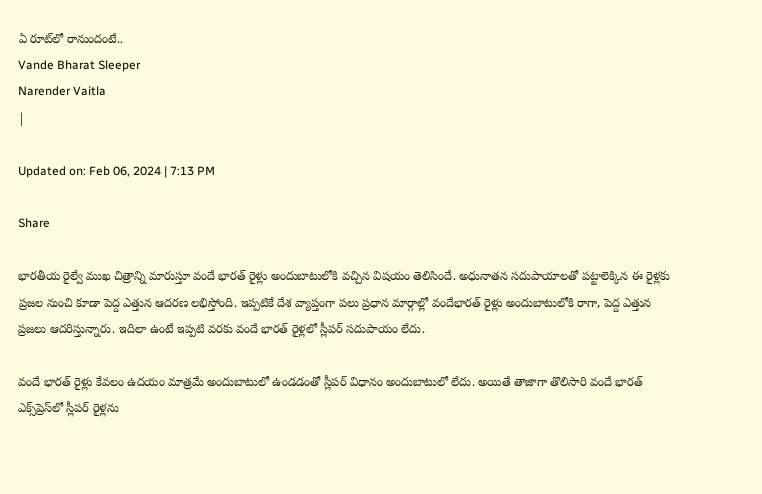ఏ రూట్‌లో రానుందంటే..
Vande Bharat Sleeper
Narender Vaitla
|

Updated on: Feb 06, 2024 | 7:13 PM

Share

భారతీయ రైల్వే ముఖ చిత్రాన్ని మారుస్తూ వందే భారత్‌ రైళ్లు అందుబాటులోకి వచ్చిన విషయం తెలిసిందే. అధునాతన సదుపాయాలతో పట్టాలెక్కిన ఈ రైళ్లకు ప్రజల నుంచి కూడా పెద్ద ఎత్తున ఆదరణ లభిస్తోంది. ఇప్పటికే దేశ వ్యాప్తంగా పలు ప్రధాన మార్గాల్లో వందేభారత్‌ రైళ్లు అందుబాటులోకి రాగా, పెద్ద ఎత్తున ప్రజలు ఆదరిస్తున్నారు. ఇదిలా ఉంటే ఇప్పటి వరకు వందే భారత్‌ రైళ్లలో స్లీపర్‌ సదుపాయం లేదు.

వందే భారత్‌ రైళ్లు కేవలం ఉదయం మాత్రమే అందుబాటులో ఉండడంతో స్లీపర్‌ విధానం అందుబాటులో లేదు. అయితే తాజాగా తొలిసారి వందే భారత్‌ ఎక్స్‌ప్రెస్‌లో స్లీపర్‌ రైళ్లను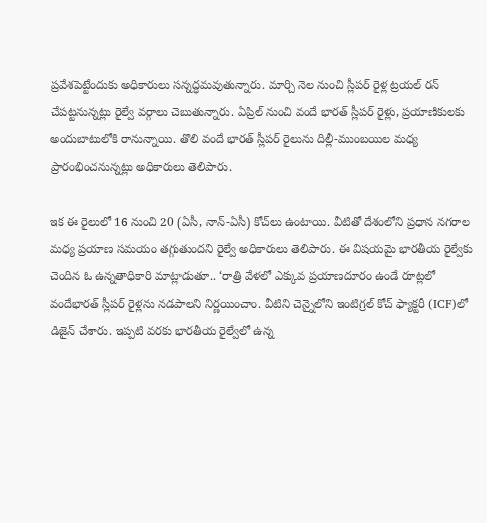ప్రవేశపెట్టేందుకు అధికారులు సన్నద్ధమవుతున్నారు. మార్చి నెల నుంచి స్లీపర్‌ రైళ్ల ట్రయల్‌ రన్‌ చేపట్టనున్నట్లు రైల్వే వర్గాలు చెబుతున్నారు. ఏప్రిల్‌ నుంచి వందే భారత్‌ స్లీపర్‌ రైళ్లు, ప్రయాణికులకు అందుబాటులోకి రానున్నాయి. తొలి వందే భారత్‌ స్లీపర్‌ రైలును దిల్లీ-ముంబయిల మధ్య ప్రారంభించనున్నట్లు అధికారులు తెలిపారు.

ఇక ఈ రైలులో 16 నుంచి 20 (ఏసీ, నాన్‌-ఏసీ) కోచ్‌లు ఉంటాయి. వీటితో దేశంలోని ప్రధాన నగరాల మధ్య ప్రయాణ సమయం తగ్గుతుందని రైల్వే అధికారులు తెలిపారు. ఈ విషయమై భారతీయ రైల్వేకు చెందిన ఓ ఉన్నతాధికారి మాట్లాడుతూ.. ‘రాత్రి వేళలో ఎక్కువ ప్రయాణదూరం ఉండే రూట్లలో వందేభారత్‌ స్లీపర్‌ రైళ్లను నడపాలని నిర్ణయించాం. వీటిని చెన్నైలోని ఇంటిగ్రల్‌ కోచ్‌ ఫ్యాక్టరీ (ICF)లో డిజైన్‌ చేశారు. ఇప్పటి వరకు భారతీయ రైల్వేలో ఉన్న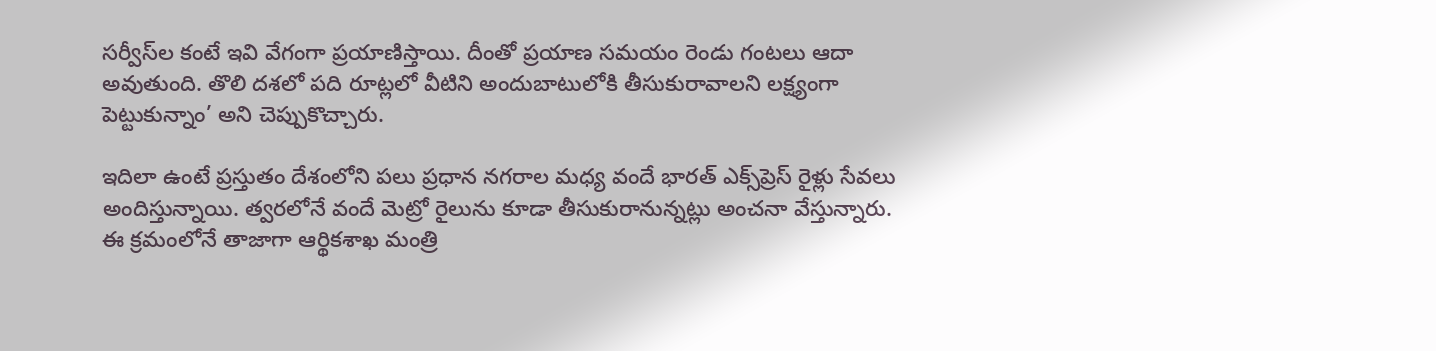సర్వీస్‌ల కంటే ఇవి వేగంగా ప్రయాణిస్తాయి. దీంతో ప్రయాణ సమయం రెండు గంటలు ఆదా అవుతుంది. తొలి దశలో పది రూట్లలో వీటిని అందుబాటులోకి తీసుకురావాలని లక్ష్యంగా పెట్టుకున్నాం’ అని చెప్పుకొచ్చారు.

ఇదిలా ఉంటే ప్రస్తుతం దేశంలోని పలు ప్రధాన నగరాల మధ్య వందే భారత్ ఎక్స్‌ప్రెస్‌ రైళ్లు సేవలు అందిస్తున్నాయి. త్వరలోనే వందే మెట్రో రైలును కూడా తీసుకురానున్నట్లు అంచనా వేస్తున్నారు. ఈ క్రమంలోనే తాజాగా ఆర్థికశాఖ మంత్రి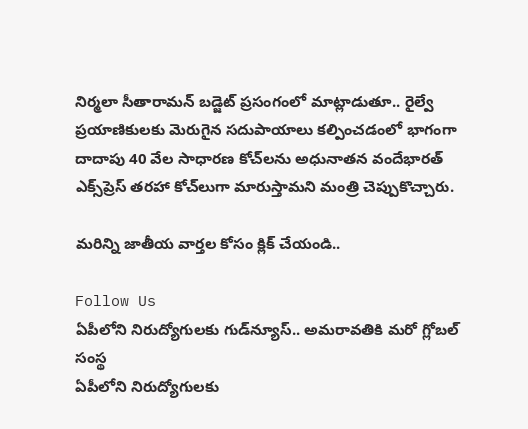నిర్మలా సీతారామన్‌ బడ్జెట్‌ ప్రసంగంలో మాట్లాడుతూ.. రైల్వే ప్రయాణికులకు మెరుగైన సదుపాయాలు కల్పించడంలో భాగంగా దాదాపు 40 వేల సాధారణ కోచ్‌లను అధునాతన వందేభారత్‌ ఎక్స్‌ప్రెస్‌ తరహా కోచ్‌లుగా మారుస్తామని మంత్రి చెప్పుకొచ్చారు.

మరిన్ని జాతీయ వార్తల కోసం క్లిక్ చేయండి..

Follow Us
ఏపీలోని నిరుద్యోగులకు గుడ్‌న్యూస్.. అమరావతికి మరో గ్లోబల్ సంస్థ
ఏపీలోని నిరుద్యోగులకు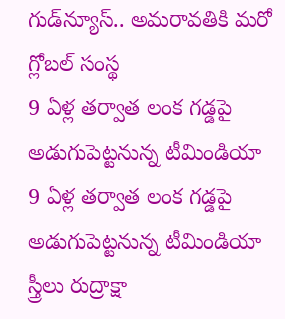గుడ్‌న్యూస్.. అమరావతికి మరో గ్లోబల్ సంస్థ
9 ఏళ్ల తర్వాత లంక గడ్డపై అడుగుపెట్టనున్న టీమిండియా
9 ఏళ్ల తర్వాత లంక గడ్డపై అడుగుపెట్టనున్న టీమిండియా
స్త్రీలు రుద్రాక్షా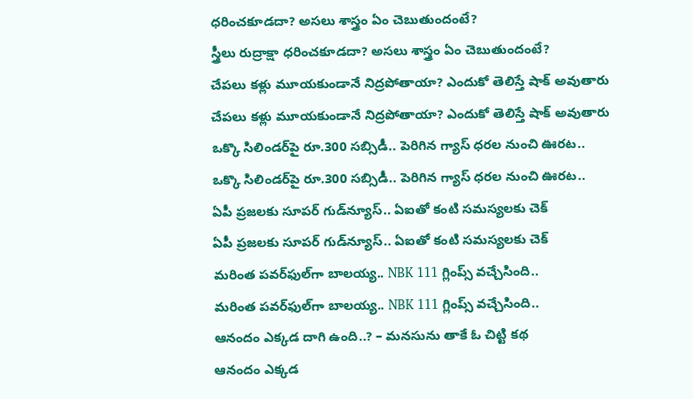ధరించకూడదా? అసలు శాస్త్రం ఏం చెబుతుందంటే?
స్త్రీలు రుద్రాక్షా ధరించకూడదా? అసలు శాస్త్రం ఏం చెబుతుందంటే?
చేపలు కళ్లు మూయకుండానే నిద్రపోతాయా? ఎందుకో తెలిస్తే షాక్ అవుతారు
చేపలు కళ్లు మూయకుండానే నిద్రపోతాయా? ఎందుకో తెలిస్తే షాక్ అవుతారు
ఒక్కొ సిలిండర్‌పై రూ.300 సబ్సిడీ.. పెరిగిన గ్యాస్ ధరల నుంచి ఊరట..
ఒక్కొ సిలిండర్‌పై రూ.300 సబ్సిడీ.. పెరిగిన గ్యాస్ ధరల నుంచి ఊరట..
ఏపీ ప్రజలకు సూపర్ గుడ్‌న్యూస్.. ఏఐతో కంటి సమస్యలకు చెక్
ఏపీ ప్రజలకు సూపర్ గుడ్‌న్యూస్.. ఏఐతో కంటి సమస్యలకు చెక్
మరింత పవర్‌ఫుల్‌గా బాలయ్య.. NBK 111 గ్లింప్స్ వచ్చేసింది..
మరింత పవర్‌ఫుల్‌గా బాలయ్య.. NBK 111 గ్లింప్స్ వచ్చేసింది..
ఆనందం ఎక్కడ దాగి ఉంది..? – మనసును తాకే ఓ చిట్టి కథ
ఆనందం ఎక్కడ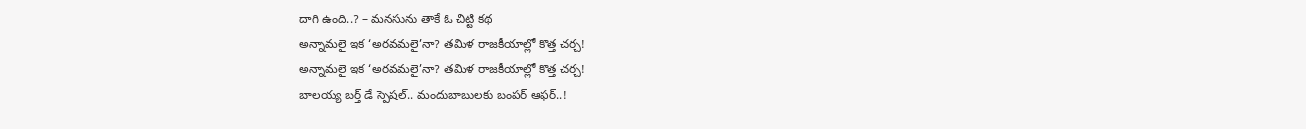దాగి ఉంది..? – మనసును తాకే ఓ చిట్టి కథ
అన్నామలై ఇక ‘అరవమలై’నా? తమిళ రాజకీయాల్లో కొత్త చర్చ!
అన్నామలై ఇక ‘అరవమలై’నా? తమిళ రాజకీయాల్లో కొత్త చర్చ!
బాలయ్య బర్త్ డే స్పెషల్.. మందుబాబులకు బంపర్ ఆఫర్..!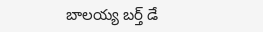బాలయ్య బర్త్ డే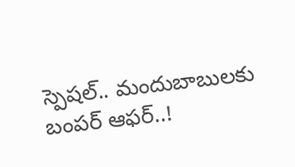స్పెషల్.. మందుబాబులకు బంపర్ ఆఫర్..!